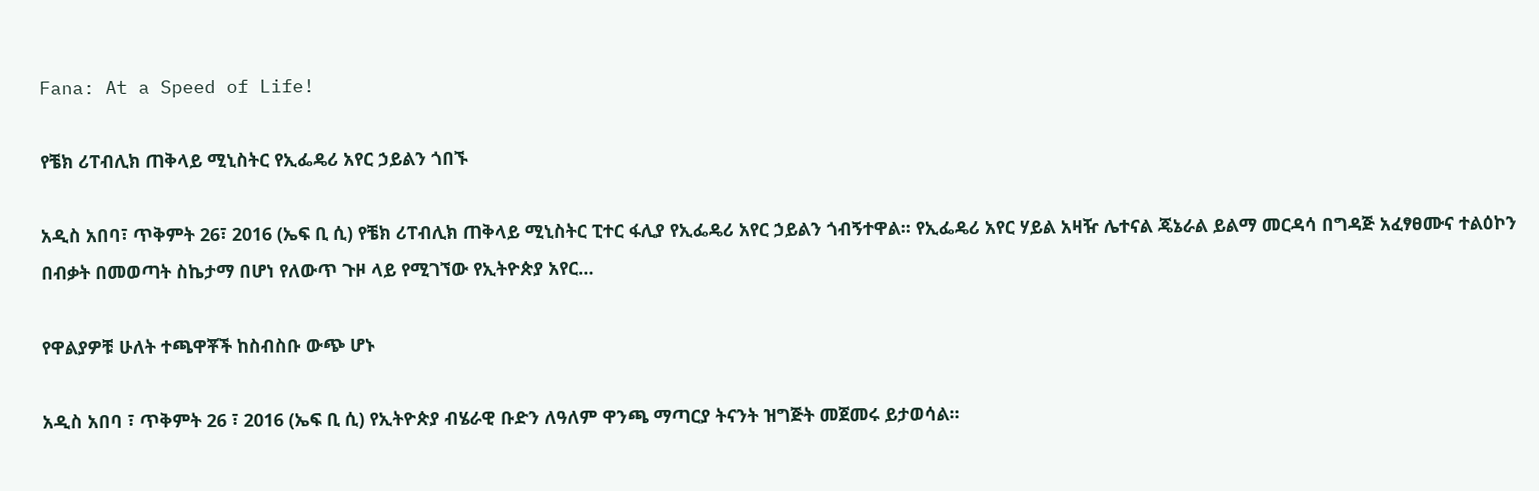Fana: At a Speed of Life!

የቼክ ሪፐብሊክ ጠቅላይ ሚኒስትር የኢፌዴሪ አየር ኃይልን ጎበኙ

አዲስ አበባ፣ ጥቅምት 26፣ 2016 (ኤፍ ቢ ሲ) የቼክ ሪፐብሊክ ጠቅላይ ሚኒስትር ፒተር ፋሊያ የኢፌዴሪ አየር ኃይልን ጎብኝተዋል፡፡ የኢፌዴሪ አየር ሃይል አዛዥ ሌተናል ጄኔራል ይልማ መርዳሳ በግዳጅ አፈፃፀሙና ተልዕኮን በብቃት በመወጣት ስኬታማ በሆነ የለውጥ ጉዞ ላይ የሚገኘው የኢትዮጵያ አየር…

የዋልያዎቹ ሁለት ተጫዋቾች ከስብስቡ ውጭ ሆኑ

አዲስ አበባ ፣ ጥቅምት 26 ፣ 2016 (ኤፍ ቢ ሲ) የኢትዮጵያ ብሄራዊ ቡድን ለዓለም ዋንጫ ማጣርያ ትናንት ዝግጅት መጀመሩ ይታወሳል።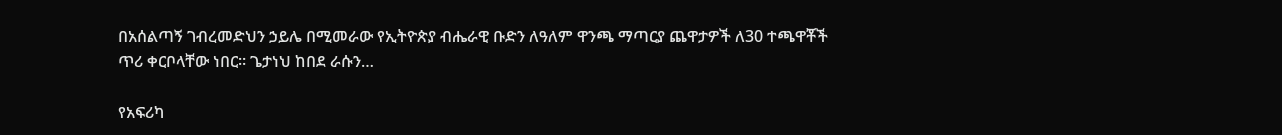በአሰልጣኝ ገብረመድህን ኃይሌ በሚመራው የኢትዮጵያ ብሔራዊ ቡድን ለዓለም ዋንጫ ማጣርያ ጨዋታዎች ለ30 ተጫዋቾች ጥሪ ቀርቦላቸው ነበር። ጌታነህ ከበደ ራሱን…

የአፍሪካ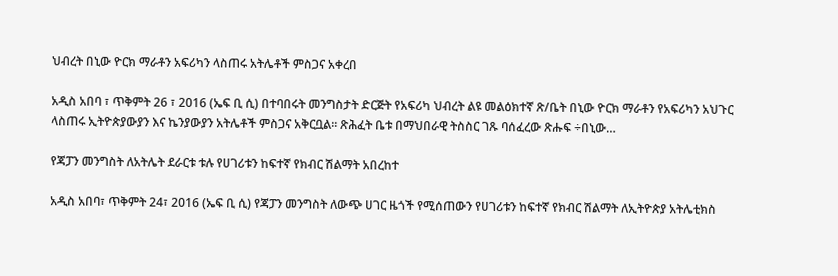ህብረት በኒው ዮርክ ማራቶን አፍሪካን ላስጠሩ አትሌቶች ምስጋና አቀረበ

አዲስ አበባ ፣ ጥቅምት 26 ፣ 2016 (ኤፍ ቢ ሲ) በተባበሩት መንግስታት ድርጅት የአፍሪካ ህብረት ልዩ መልዕክተኛ ጽ/ቤት በኒው ዮርክ ማራቶን የአፍሪካን አህጉር ላስጠሩ ኢትዮጵያውያን እና ኬንያውያን አትሌቶች ምስጋና አቅርቧል፡፡ ጽሕፈት ቤቱ በማህበራዊ ትስስር ገጹ ባሰፈረው ጽሑፍ ÷በኒው…

የጃፓን መንግስት ለአትሌት ደራርቱ ቱሉ የሀገሪቱን ከፍተኛ የክብር ሽልማት አበረከተ

አዲስ አበባ፣ ጥቅምት 24፣ 2016 (ኤፍ ቢ ሲ) የጃፓን መንግስት ለውጭ ሀገር ዜጎች የሚሰጠውን የሀገሪቱን ከፍተኛ የክብር ሽልማት ለኢትዮጵያ አትሌቲክስ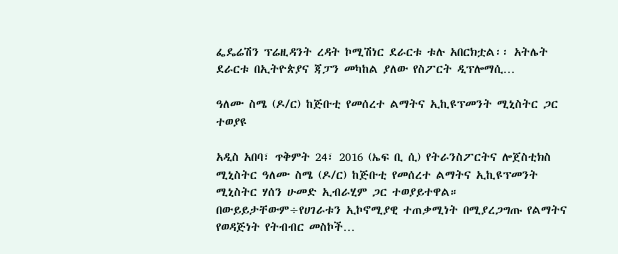ፌዴሬሽን ፕሬዚዳንት ረዳት ኮሚሽነር ደራርቱ ቱሉ አበርክቷል፡፡ አትሌት ደራርቱ በኢትዮጵያና ጃፓን መካከል ያለው የስፖርት ዲፕሎማሲ…

ዓለሙ ስሜ (ዶ/ር) ከጅቡቲ የመሰረተ ልማትና ኢኪዩፕመንት ሚኒስትር ጋር ተወያዩ

አዲስ አበባ፣ ጥቅምት 24፣ 2016 (ኤፍ ቢ ሲ) የትራንስፖርትና ሎጀስቲክስ ሚኒስትር ዓለሙ ስሜ (ዶ/ር) ከጅቡቲ የመሰረተ ልማትና ኢኪዩፕመንት ሚኒስትር ሃሰን ሁመድ ኢብራሂም ጋር ተወያይተዋል። በውይይታቸውም÷የሀገራቱን ኢኮኖሚያዊ ተጠቃሚነት በሚያረጋግጡ የልማትና የወዳጅነት የትብብር መስኮች…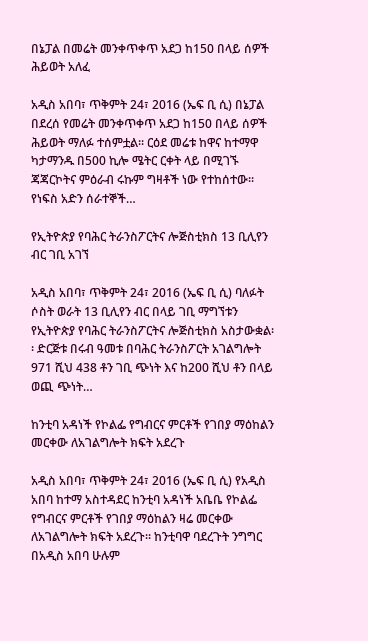በኔፓል በመሬት መንቀጥቀጥ አደጋ ከ150 በላይ ሰዎች ሕይወት አለፈ

አዲስ አበባ፣ ጥቅምት 24፣ 2016 (ኤፍ ቢ ሲ) በኔፓል በደረሰ የመሬት መንቀጥቀጥ አደጋ ከ150 በላይ ሰዎች ሕይወት ማለፉ ተሰምቷል፡፡ ርዕደ መሬቱ ከዋና ከተማዋ ካታማንዱ በ500 ኪሎ ሜትር ርቀት ላይ በሚገኙ ጃጃርኮትና ምዕራብ ሩኩም ግዛቶች ነው የተከሰተው፡፡ የነፍስ አድን ሰራተኞች…

የኢትዮጵያ የባሕር ትራንስፖርትና ሎጅስቲክስ 13 ቢሊየን ብር ገቢ አገኘ

አዲስ አበባ፣ ጥቅምት 24፣ 2016 (ኤፍ ቢ ሲ) ባለፉት ሶስት ወራት 13 ቢሊየን ብር በላይ ገቢ ማግኘቱን የኢትዮጵያ የባሕር ትራንስፖርትና ሎጅስቲክስ አስታውቋል፡፡ ድርጅቱ በሩብ ዓመቱ በባሕር ትራንስፖርት አገልግሎት 971 ሺህ 438 ቶን ገቢ ጭነት እና ከ200 ሺህ ቶን በላይ ወጪ ጭነት…

ከንቲባ አዳነች የኮልፌ የግብርና ምርቶች የገበያ ማዕከልን መርቀው ለአገልግሎት ክፍት አደረጉ

አዲስ አበባ፣ ጥቅምት 24፣ 2016 (ኤፍ ቢ ሲ) የአዲስ አበባ ከተማ አስተዳደር ከንቲባ አዳነች አቤቤ የኮልፌ የግብርና ምርቶች የገበያ ማዕከልን ዛሬ መርቀው ለአገልግሎት ክፍት አደረጉ። ከንቲባዋ ባደረጉት ንግግር በአዲስ አበባ ሁሉም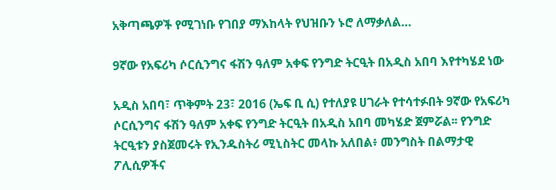አቅጣጫዎች የሚገነቡ የገበያ ማእከላት የህዝቡን ኑሮ ለማቃለል…

9ኛው የአፍሪካ ሶርሲንግና ፋሽን ዓለም አቀፍ የንግድ ትርዒት በአዲስ አበባ እየተካሄደ ነው

አዲስ አበባ፣ ጥቅምት 23፣ 2016 (ኤፍ ቢ ሲ) የተለያዩ ሀገራት የተሳተፉበት 9ኛው የአፍሪካ ሶርሲንግና ፋሽን ዓለም አቀፍ የንግድ ትርዒት በአዲስ አበባ መካሄድ ጀምሯል፡፡ የንግድ ትርዒቱን ያስጀመሩት የኢንዱስትሪ ሚኒስትር መላኩ አለበል፥ መንግስት በልማታዊ ፖሊሲዎችና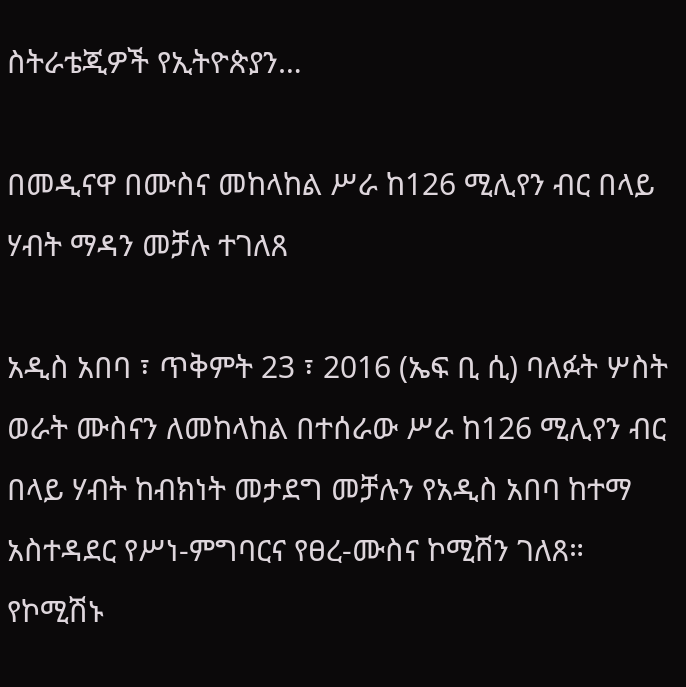ስትራቴጂዎች የኢትዮጵያን…

በመዲናዋ በሙስና መከላከል ሥራ ከ126 ሚሊየን ብር በላይ ሃብት ማዳን መቻሉ ተገለጸ

አዲስ አበባ ፣ ጥቅምት 23 ፣ 2016 (ኤፍ ቢ ሲ) ባለፉት ሦስት ወራት ሙስናን ለመከላከል በተሰራው ሥራ ከ126 ሚሊየን ብር በላይ ሃብት ከብክነት መታደግ መቻሉን የአዲስ አበባ ከተማ አስተዳደር የሥነ-ምግባርና የፀረ-ሙስና ኮሚሽን ገለጸ። የኮሚሽኑ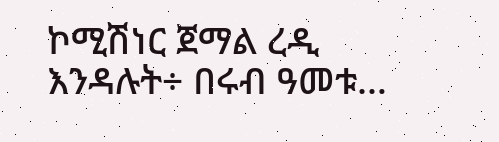ኮሚሽነር ጀማል ረዲ እንዳሉት÷ በሩብ ዓመቱ…